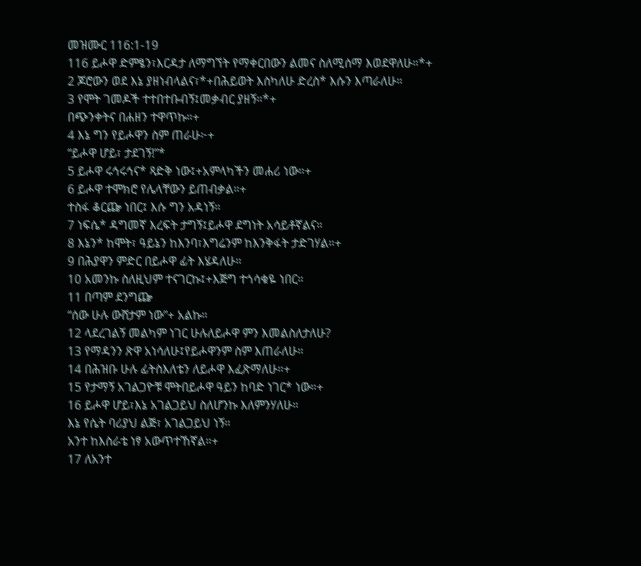መዝሙር 116:1-19
116 ይሖዋ ድምፄን፣እርዳታ ለማግኘት የማቀርበውን ልመና ስለሚሰማ እወደዋለሁ።*+
2 ጆሮውን ወደ እኔ ያዘነብላልና፣*+በሕይወት እስካለሁ ድረስ* እሱን እጣራለሁ።
3 የሞት ገመዶች ተተበተቡብኝ፤መቃብር ያዘኝ።*+
በጭንቀትና በሐዘን ተዋጥኩ።+
4 እኔ ግን የይሖዋን ስም ጠራሁ፦+
“ይሖዋ ሆይ፣ ታደገኝ!”*
5 ይሖዋ ሩኅሩኅና* ጻድቅ ነው፤+አምላካችን መሐሪ ነው።+
6 ይሖዋ ተሞክሮ የሌላቸውን ይጠብቃል።+
ተስፋ ቆርጬ ነበር፤ እሱ ግን አዳነኝ።
7 ነፍሴ* ዳግመኛ እረፍት ታግኝ፤ይሖዋ ደግነት አሳይቶኛልና።
8 እኔን* ከሞት፣ ዓይኔን ከእንባ፣እግሬንም ከእንቅፋት ታድገሃል።+
9 በሕያዋን ምድር በይሖዋ ፊት እሄዳለሁ።
10 አመንኩ ስለዚህም ተናገርኩ፤+እጅግ ተጎሳቁዬ ነበር።
11 በጣም ደንግጬ
“ሰው ሁሉ ውሸታም ነው”+ አልኩ።
12 ላደረገልኝ መልካም ነገር ሁሉለይሖዋ ምን እመልስለታለሁ?
13 የማዳንን ጽዋ አነሳለሁ፤የይሖዋንም ስም እጠራለሁ።
14 በሕዝቡ ሁሉ ፊትስእለቴን ለይሖዋ እፈጽማለሁ።+
15 የታማኝ አገልጋዮቹ ሞትበይሖዋ ዓይን ከባድ ነገር* ነው።+
16 ይሖዋ ሆይ፣እኔ አገልጋይህ ስለሆንኩ እለምንሃለሁ።
እኔ የሴት ባሪያህ ልጅ፣ አገልጋይህ ነኝ።
አንተ ከእስራቴ ነፃ አውጥተኸኛል።+
17 ለአንተ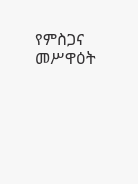የምስጋና መሥዋዕት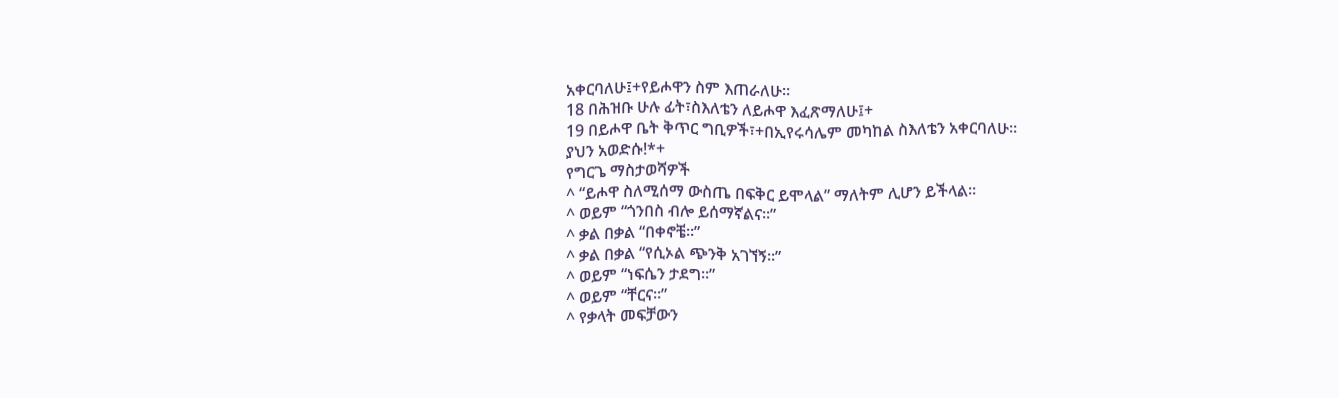አቀርባለሁ፤+የይሖዋን ስም እጠራለሁ።
18 በሕዝቡ ሁሉ ፊት፣ስእለቴን ለይሖዋ እፈጽማለሁ፤+
19 በይሖዋ ቤት ቅጥር ግቢዎች፣+በኢየሩሳሌም መካከል ስእለቴን አቀርባለሁ።
ያህን አወድሱ!*+
የግርጌ ማስታወሻዎች
^ “ይሖዋ ስለሚሰማ ውስጤ በፍቅር ይሞላል” ማለትም ሊሆን ይችላል።
^ ወይም “ጎንበስ ብሎ ይሰማኛልና።”
^ ቃል በቃል “በቀኖቼ።”
^ ቃል በቃል “የሲኦል ጭንቅ አገኘኝ።”
^ ወይም “ነፍሴን ታደግ።”
^ ወይም “ቸርና።”
^ የቃላት መፍቻውን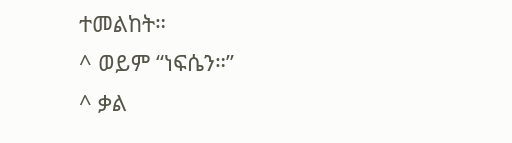ተመልከት።
^ ወይም “ነፍሴን።”
^ ቃል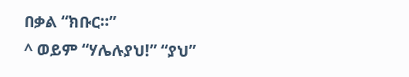በቃል “ክቡር።”
^ ወይም “ሃሌሉያህ!” “ያህ”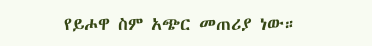የይሖዋ ስም አጭር መጠሪያ ነው።